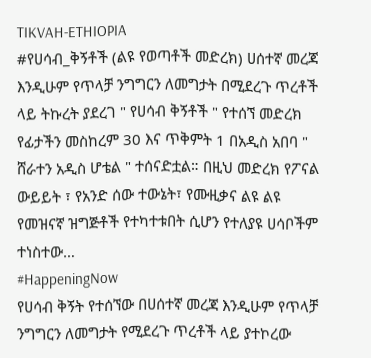TIKVAH-ETHIOPIA
#የሀሳብ_ቅኝቶች (ልዩ የወጣቶች መድረክ) ሀሰተኛ መረጃ እንዲሁም የጥላቻ ንግግርን ለመግታት በሚደረጉ ጥረቶች ላይ ትኩረት ያደረገ " የሀሳብ ቅኝቶች " የተሰኘ መድረክ የፊታችን መስከረም 30 እና ጥቅምት 1 በአዲስ አበባ " ሸራተን አዲስ ሆቴል " ተሰናድቷል። በዚህ መድረክ የፖናል ውይይት ፣ የአንድ ሰው ተውኔት፣ የሙዚቃና ልዩ ልዩ የመዝናኛ ዝግጅቶች የተካተቱበት ሲሆን የተለያዩ ሀሳቦችም ተነስተው…
#HappeningNow
የሀሳብ ቅኝት የተሰኘው በሀሰተኛ መረጃ እንዲሁም የጥላቻ ንግግርን ለመግታት የሚደረጉ ጥረቶች ላይ ያተኮረው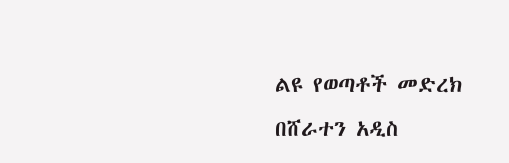ልዩ የወጣቶች መድረክ በሸራተን አዲስ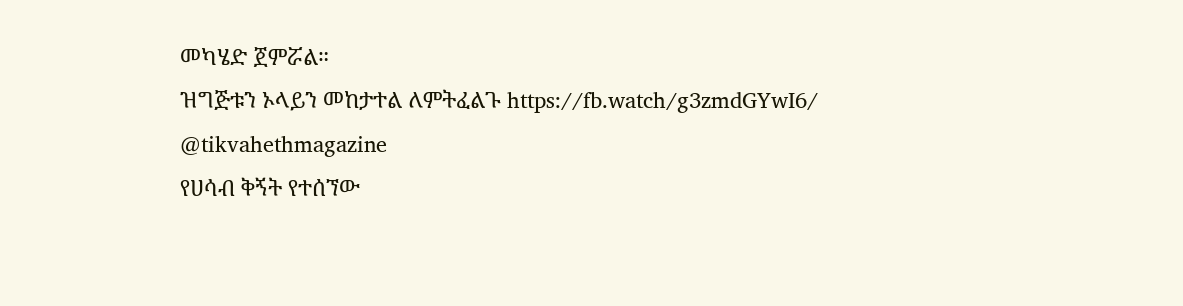መካሄድ ጀምሯል።
ዝግጅቱን ኦላይን መከታተል ለምትፈልጉ https://fb.watch/g3zmdGYwI6/
@tikvahethmagazine
የሀሳብ ቅኝት የተሰኘው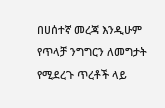በሀሰተኛ መረጃ እንዲሁም የጥላቻ ንግግርን ለመግታት የሚደረጉ ጥረቶች ላይ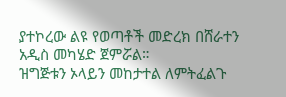ያተኮረው ልዩ የወጣቶች መድረክ በሸራተን አዲስ መካሄድ ጀምሯል።
ዝግጅቱን ኦላይን መከታተል ለምትፈልጉ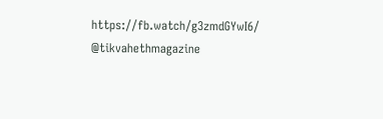https://fb.watch/g3zmdGYwI6/
@tikvahethmagazine